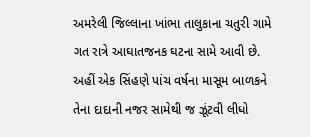અમરેલી જિલ્લાના ખાંભા તાલુકાના ચતુરી ગામે ગત રાત્રે આઘાતજનક ઘટના સામે આવી છે. અહીં એક સિંહણે પાંચ વર્ષના માસૂમ બાળકને તેના દાદાની નજર સામેથી જ ઝૂંટવી લીધો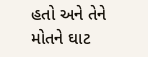હતો અને તેને મોતને ઘાટ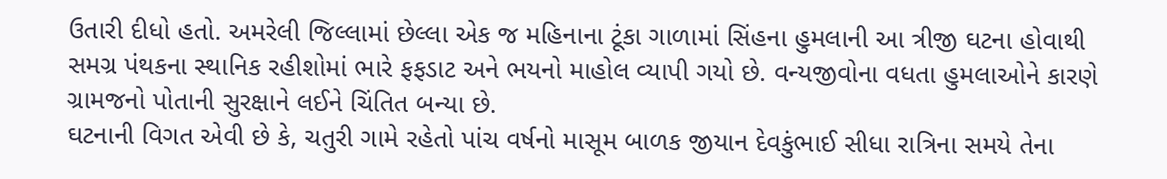ઉતારી દીધો હતો. અમરેલી જિલ્લામાં છેલ્લા એક જ મહિનાના ટૂંકા ગાળામાં સિંહના હુમલાની આ ત્રીજી ઘટના હોવાથી સમગ્ર પંથકના સ્થાનિક રહીશોમાં ભારે ફફડાટ અને ભયનો માહોલ વ્યાપી ગયો છે. વન્યજીવોના વધતા હુમલાઓને કારણે ગ્રામજનો પોતાની સુરક્ષાને લઈને ચિંતિત બન્યા છે.
ઘટનાની વિગત એવી છે કે, ચતુરી ગામે રહેતો પાંચ વર્ષનો માસૂમ બાળક જીયાન દેવકુંભાઈ સીધા રાત્રિના સમયે તેના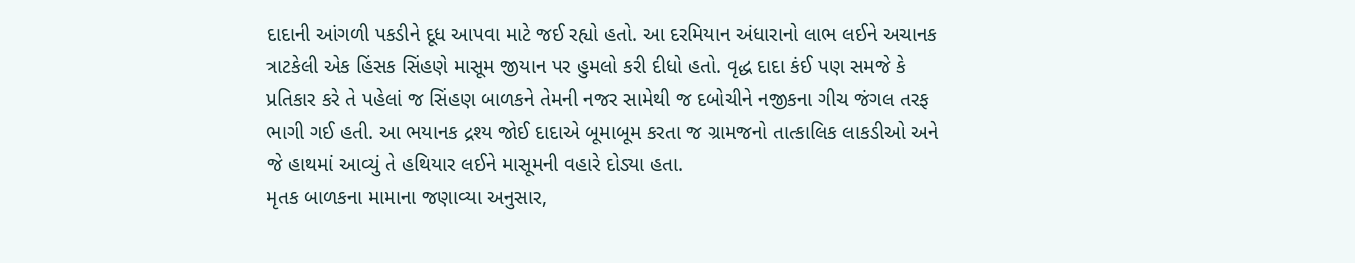દાદાની આંગળી પકડીને દૂધ આપવા માટે જઈ રહ્યો હતો. આ દરમિયાન અંધારાનો લાભ લઈને અચાનક ત્રાટકેલી એક હિંસક સિંહણે માસૂમ જીયાન પર હુમલો કરી દીધો હતો. વૃદ્ધ દાદા કંઈ પણ સમજે કે પ્રતિકાર કરે તે પહેલાં જ સિંહણ બાળકને તેમની નજર સામેથી જ દબોચીને નજીકના ગીચ જંગલ તરફ ભાગી ગઈ હતી. આ ભયાનક દ્રશ્ય જોઈ દાદાએ બૂમાબૂમ કરતા જ ગ્રામજનો તાત્કાલિક લાકડીઓ અને જે હાથમાં આવ્યું તે હથિયાર લઈને માસૂમની વહારે દોડ્યા હતા.
મૃતક બાળકના મામાના જણાવ્યા અનુસાર,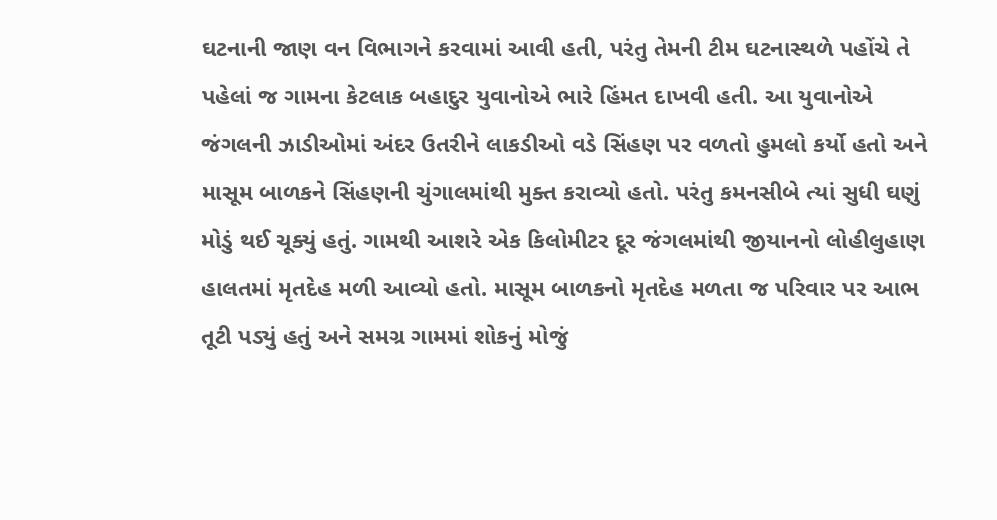ઘટનાની જાણ વન વિભાગને કરવામાં આવી હતી, પરંતુ તેમની ટીમ ઘટનાસ્થળે પહોંચે તે પહેલાં જ ગામના કેટલાક બહાદુર યુવાનોએ ભારે હિંમત દાખવી હતી. આ યુવાનોએ જંગલની ઝાડીઓમાં અંદર ઉતરીને લાકડીઓ વડે સિંહણ પર વળતો હુમલો કર્યો હતો અને માસૂમ બાળકને સિંહણની ચુંગાલમાંથી મુક્ત કરાવ્યો હતો. પરંતુ કમનસીબે ત્યાં સુધી ઘણું મોડું થઈ ચૂક્યું હતું. ગામથી આશરે એક કિલોમીટર દૂર જંગલમાંથી જીયાનનો લોહીલુહાણ હાલતમાં મૃતદેહ મળી આવ્યો હતો. માસૂમ બાળકનો મૃતદેહ મળતા જ પરિવાર પર આભ તૂટી પડ્યું હતું અને સમગ્ર ગામમાં શોકનું મોજું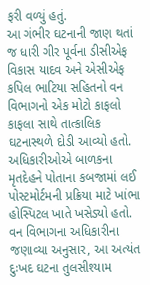ફરી વળ્યું હતું.
આ ગંભીર ઘટનાની જાણ થતાં જ ધારી ગીર પૂર્વના ડીસીએફ વિકાસ યાદવ અને એસીએફ કપિલ ભાટિયા સહિતનો વન વિભાગનો એક મોટો કાફલો કાફલા સાથે તાત્કાલિક ઘટનાસ્થળે દોડી આવ્યો હતો. અધિકારીઓએ બાળકના મૃતદેહને પોતાના કબજામાં લઈ પોસ્ટમોર્ટમની પ્રક્રિયા માટે ખાંભા હોસ્પિટલ ખાતે ખસેડ્યો હતો. વન વિભાગના અધિકારીના જણાવ્યા અનુસાર, આ અત્યંત દુઃખદ ઘટના તુલસીશ્યામ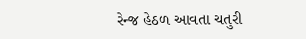રેન્જ હેઠળ આવતા ચતુરી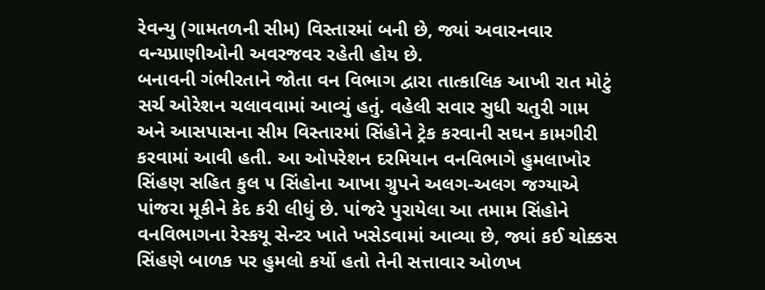રેવન્યુ (ગામતળની સીમ) વિસ્તારમાં બની છે, જ્યાં અવારનવાર વન્યપ્રાણીઓની અવરજવર રહેતી હોય છે.
બનાવની ગંભીરતાને જોતા વન વિભાગ દ્વારા તાત્કાલિક આખી રાત મોટું સર્ચ ઓરેશન ચલાવવામાં આવ્યું હતું. વહેલી સવાર સુધી ચતુરી ગામ અને આસપાસના સીમ વિસ્તારમાં સિંહોને ટ્રેક કરવાની સઘન કામગીરી કરવામાં આવી હતી. આ ઓપરેશન દરમિયાન વનવિભાગે હુમલાખોર સિંહણ સહિત કુલ ૫ સિંહોના આખા ગ્રુપને અલગ-અલગ જગ્યાએ પાંજરા મૂકીને કેદ કરી લીધું છે. પાંજરે પુરાયેલા આ તમામ સિંહોને વનવિભાગના રેસ્કયૂ સેન્ટર ખાતે ખસેડવામાં આવ્યા છે, જ્યાં કઈ ચોક્કસ સિંહણે બાળક પર હુમલો કર્યો હતો તેની સત્તાવાર ઓળખ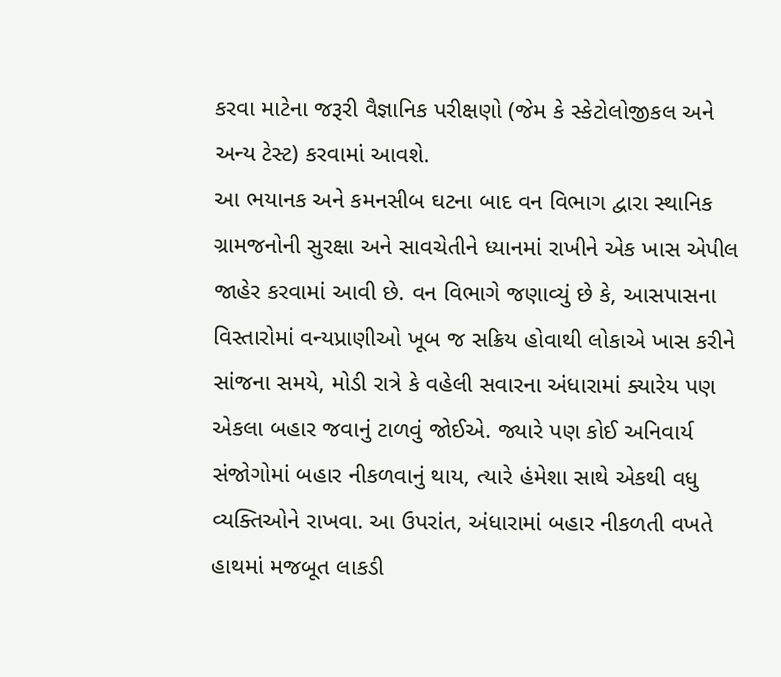કરવા માટેના જરૂરી વૈજ્ઞાનિક પરીક્ષણો (જેમ કે સ્કેટોલોજીકલ અને અન્ય ટેસ્ટ) કરવામાં આવશે.
આ ભયાનક અને કમનસીબ ઘટના બાદ વન વિભાગ દ્વારા સ્થાનિક ગ્રામજનોની સુરક્ષા અને સાવચેતીને ધ્યાનમાં રાખીને એક ખાસ એપીલ જાહેર કરવામાં આવી છે. વન વિભાગે જણાવ્યું છે કે, આસપાસના વિસ્તારોમાં વન્યપ્રાણીઓ ખૂબ જ સક્રિય હોવાથી લોકાએ ખાસ કરીને સાંજના સમયે, મોડી રાત્રે કે વહેલી સવારના અંધારામાં ક્યારેય પણ એકલા બહાર જવાનું ટાળવું જોઈએ. જ્યારે પણ કોઈ અનિવાર્ય સંજોગોમાં બહાર નીકળવાનું થાય, ત્યારે હંમેશા સાથે એકથી વધુ વ્યક્તિઓને રાખવા. આ ઉપરાંત, અંધારામાં બહાર નીકળતી વખતે હાથમાં મજબૂત લાકડી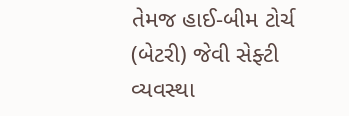તેમજ હાઈ-બીમ ટોર્ચ (બેટરી) જેવી સેફ્ટી વ્યવસ્થા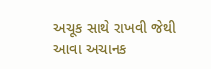અચૂક સાથે રાખવી જેથી આવા અચાનક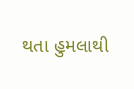થતા હુમલાથી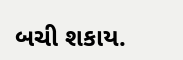બચી શકાય.